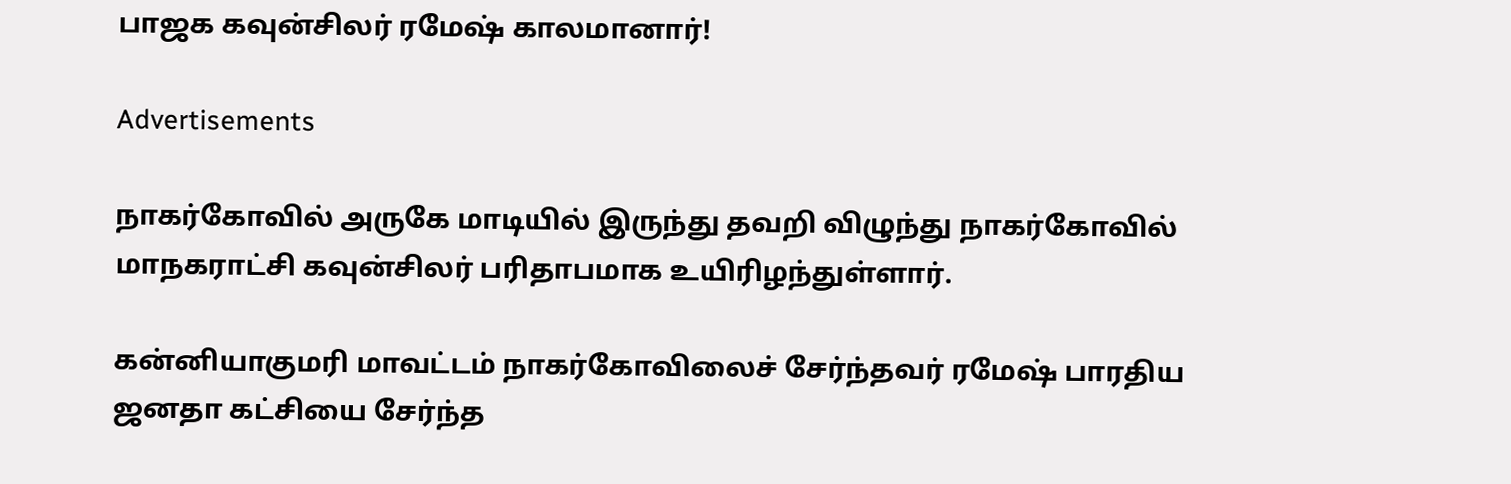பாஜக கவுன்சிலர் ரமேஷ் காலமானார்!

Advertisements

நாகர்கோவில் அருகே மாடியில் இருந்து தவறி விழுந்து நாகர்கோவில் மாநகராட்சி கவுன்சிலர் பரிதாபமாக உயிரிழந்துள்ளார்.

கன்னியாகுமரி மாவட்டம் நாகர்கோவிலைச் சேர்ந்தவர் ரமேஷ் பாரதிய ஜனதா கட்சியை சேர்ந்த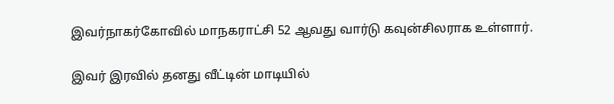இவர்நாகர்கோவில் மாநகராட்சி 52 ஆவது வார்டு கவுன்சிலராக உள்ளார்.

இவர் இரவில் தனது வீட்டின் மாடியில்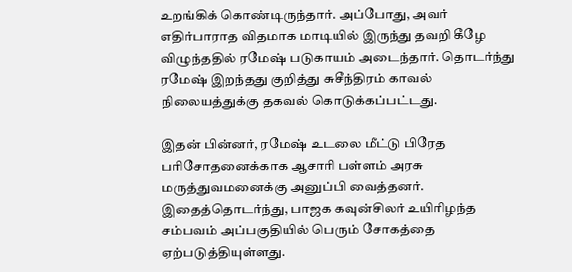உறங்கிக் கொண்டிருந்தார். அப்போது, அவர் எதிர்பாராத விதமாக மாடியில் இருந்து தவறி கீழே விழுந்ததில் ரமேஷ் படுகாயம் அடைந்தார். தொடர்ந்து ரமேஷ் இறந்தது குறித்து சுசீந்திரம் காவல் நிலையத்துக்கு தகவல் கொடுக்கப்பட்டது.

இதன் பின்னர், ரமேஷ் உடலை மீட்டு பிரேத பரிசோதனைக்காக ஆசாரி பள்ளம் அரசு மருத்துவமனைக்கு அனுப்பி வைத்தனர். இதைத்தொடர்ந்து, பாஜக கவுன்சிலர் உயிரிழந்த சம்பவம் அப்பகுதியில் பெரும் சோகத்தை ஏற்படுத்தியுள்ளது.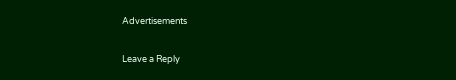Advertisements

Leave a Reply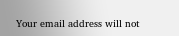Your email address will not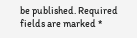be published. Required fields are marked *